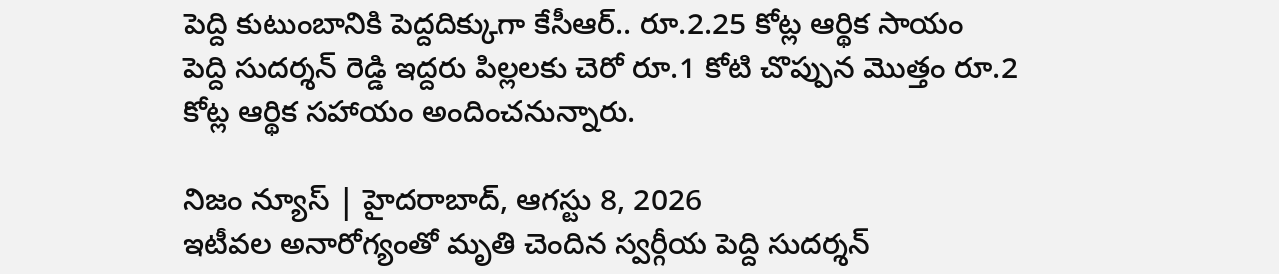పెద్ది కుటుంబానికి పెద్దదిక్కుగా కేసీఆర్.. రూ.2.25 కోట్ల ఆర్థిక సాయం
పెద్ది సుదర్శన్ రెడ్డి ఇద్దరు పిల్లలకు చెరో రూ.1 కోటి చొప్పున మొత్తం రూ.2 కోట్ల ఆర్థిక సహాయం అందించనున్నారు.

నిజం న్యూస్ | హైదరాబాద్, ఆగస్టు 8, 2026
ఇటీవల అనారోగ్యంతో మృతి చెందిన స్వర్గీయ పెద్ది సుదర్శన్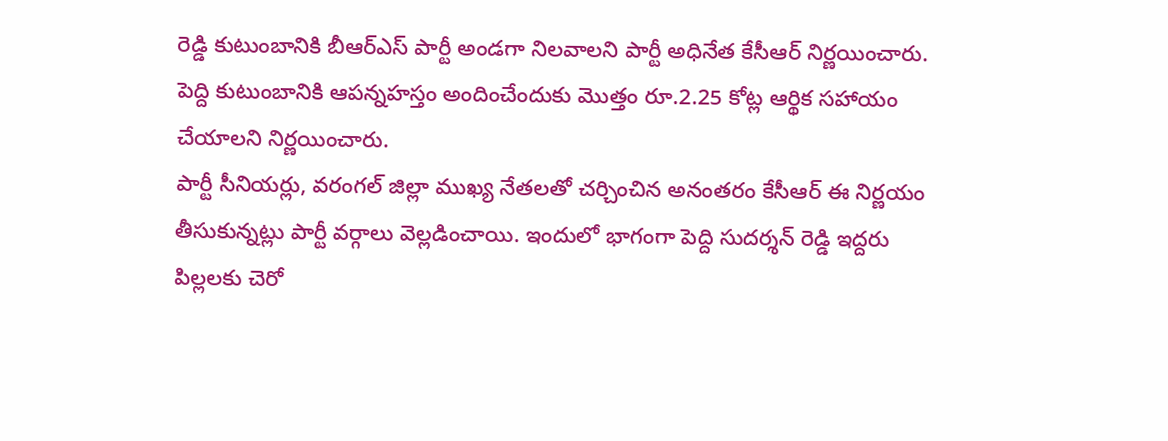రెడ్డి కుటుంబానికి బీఆర్ఎస్ పార్టీ అండగా నిలవాలని పార్టీ అధినేత కేసీఆర్ నిర్ణయించారు. పెద్ది కుటుంబానికి ఆపన్నహస్తం అందించేందుకు మొత్తం రూ.2.25 కోట్ల ఆర్థిక సహాయం చేయాలని నిర్ణయించారు.
పార్టీ సీనియర్లు, వరంగల్ జిల్లా ముఖ్య నేతలతో చర్చించిన అనంతరం కేసీఆర్ ఈ నిర్ణయం తీసుకున్నట్లు పార్టీ వర్గాలు వెల్లడించాయి. ఇందులో భాగంగా పెద్ది సుదర్శన్ రెడ్డి ఇద్దరు పిల్లలకు చెరో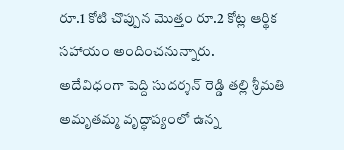రూ.1 కోటి చొప్పున మొత్తం రూ.2 కోట్ల ఆర్థిక సహాయం అందించనున్నారు.
అదేవిధంగా పెద్ది సుదర్శన్ రెడ్డి తల్లి శ్రీమతి అమృతమ్మ వృద్ధాప్యంలో ఉన్న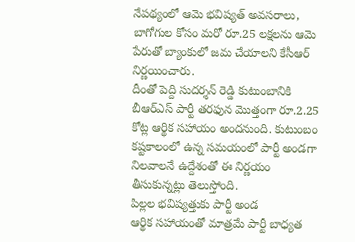నేపథ్యంలో ఆమె భవిష్యత్ అవసరాలు, బాగోగుల కోసం మరో రూ.25 లక్షలను ఆమె పేరుతో బ్యాంకులో జమ చేయాలని కేసీఆర్ నిర్ణయించారు.
దీంతో పెద్ది సుదర్శన్ రెడ్డి కుటుంబానికి బీఆర్ఎస్ పార్టీ తరఫున మొత్తంగా రూ.2.25 కోట్ల ఆర్థిక సహాయం అందనుంది. కుటుంబం కష్టకాలంలో ఉన్న సమయంలో పార్టీ అండగా నిలవాలనే ఉద్దేశంతో ఈ నిర్ణయం తీసుకున్నట్లు తెలుస్తోంది.
పిల్లల భవిష్యత్తుకు పార్టీ అండ
ఆర్థిక సహాయంతో మాత్రమే పార్టీ బాధ్యత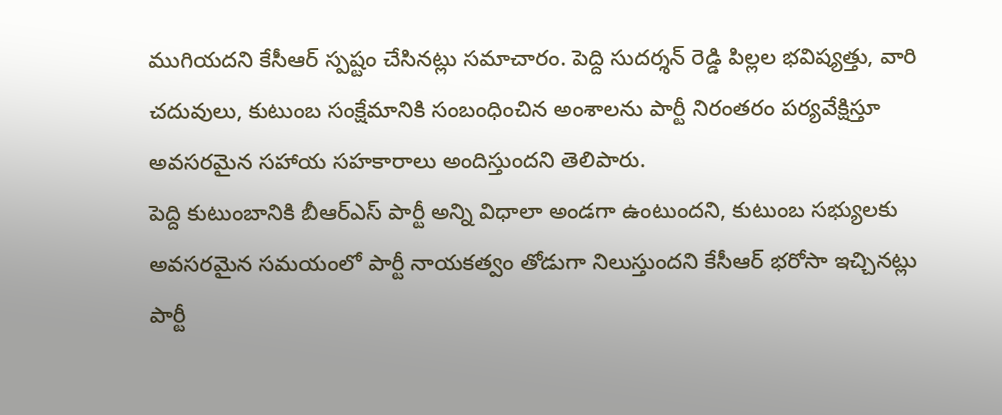ముగియదని కేసీఆర్ స్పష్టం చేసినట్లు సమాచారం. పెద్ది సుదర్శన్ రెడ్డి పిల్లల భవిష్యత్తు, వారి చదువులు, కుటుంబ సంక్షేమానికి సంబంధించిన అంశాలను పార్టీ నిరంతరం పర్యవేక్షిస్తూ అవసరమైన సహాయ సహకారాలు అందిస్తుందని తెలిపారు.
పెద్ది కుటుంబానికి బీఆర్ఎస్ పార్టీ అన్ని విధాలా అండగా ఉంటుందని, కుటుంబ సభ్యులకు అవసరమైన సమయంలో పార్టీ నాయకత్వం తోడుగా నిలుస్తుందని కేసీఆర్ భరోసా ఇచ్చినట్లు పార్టీ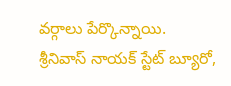వర్గాలు పేర్కొన్నాయి.
శ్రీనివాస్ నాయక్ స్టేట్ బ్యూరో,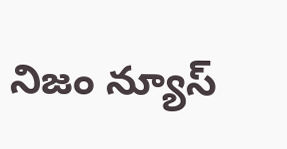నిజం న్యూస్